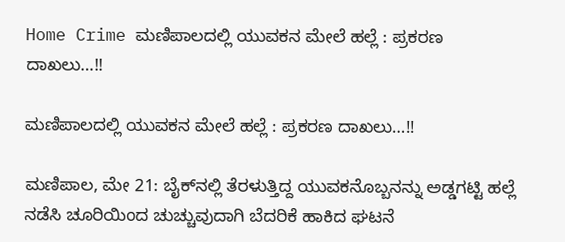Home Crime ಮಣಿಪಾಲದಲ್ಲಿ ಯುವಕನ ಮೇಲೆ ಹಲ್ಲೆ : ಪ್ರಕರಣ ದಾಖಲು…!!

ಮಣಿಪಾಲದಲ್ಲಿ ಯುವಕನ ಮೇಲೆ ಹಲ್ಲೆ : ಪ್ರಕರಣ ದಾಖಲು…!!

ಮಣಿಪಾಲ, ಮೇ 21: ಬೈಕ್‌ನಲ್ಲಿ ತೆರಳುತ್ತಿದ್ದ ಯುವಕನೊಬ್ಬನನ್ನು ಅಡ್ಡಗಟ್ಟಿ ಹಲ್ಲೆ ನಡೆಸಿ ಚೂರಿಯಿಂದ ಚುಚ್ಚುವುದಾಗಿ ಬೆದರಿಕೆ ಹಾಕಿದ ಘಟನೆ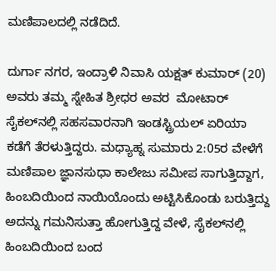ಮಣಿಪಾಲದಲ್ಲಿ ನಡೆದಿದೆ.

ದುರ್ಗಾ ನಗರ, ಇಂದ್ರಾಳಿ ನಿವಾಸಿ ಯಕ್ಷತ್ ಕುಮಾರ್ (20) ಅವರು ತಮ್ಮ ಸ್ನೇಹಿತ ಶ್ರೀಧರ ಅವರ  ಮೋಟಾರ್ ಸೈಕಲ್‌ನಲ್ಲಿ ಸಹಸವಾರನಾಗಿ ಇಂಡಸ್ಟ್ರಿಯಲ್ ಏರಿಯಾ ಕಡೆಗೆ ತೆರಳುತ್ತಿದ್ದರು. ಮಧ್ಯಾಹ್ನ ಸುಮಾರು 2:05ರ ವೇಳೆಗೆ ಮಣಿಪಾಲ ಜ್ಞಾನಸುಧಾ ಕಾಲೇಜು ಸಮೀಪ ಸಾಗುತ್ತಿದ್ದಾಗ, ಹಿಂಬದಿಯಿಂದ ನಾಯಿಯೊಂದು ಅಟ್ಟಿಸಿಕೊಂಡು ಬರುತ್ತಿದ್ದು ಅದನ್ನು ಗಮನಿಸುತ್ತಾ ಹೋಗುತ್ತಿದ್ದ ವೇಳೆ, ಸೈಕಲ್‌ನಲ್ಲಿ ಹಿಂಬದಿಯಿಂದ ಬಂದ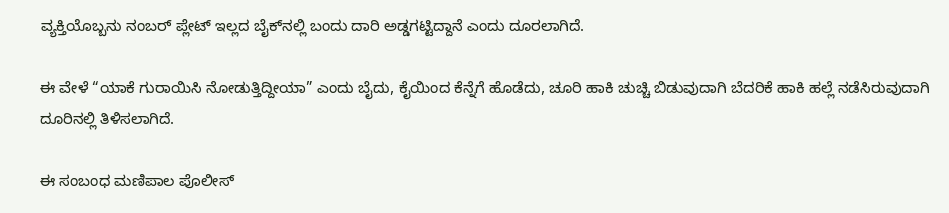ವ್ಯಕ್ತಿಯೊಬ್ಬನು ನಂಬರ್ ಪ್ಲೇಟ್ ಇಲ್ಲದ ಬೈಕ್‌ನಲ್ಲಿ ಬಂದು ದಾರಿ ಅಡ್ಡಗಟ್ಟಿದ್ದಾನೆ ಎಂದು ದೂರಲಾಗಿದೆ.

ಈ ವೇಳೆ “ಯಾಕೆ ಗುರಾಯಿಸಿ ನೋಡುತ್ತಿದ್ದೀಯಾ” ಎಂದು ಬೈದು, ಕೈಯಿಂದ ಕೆನ್ನೆಗೆ ಹೊಡೆದು, ಚೂರಿ ಹಾಕಿ ಚುಚ್ಚಿ ಬಿಡುವುದಾಗಿ ಬೆದರಿಕೆ ಹಾಕಿ ಹಲ್ಲೆ ನಡೆಸಿರುವುದಾಗಿ ದೂರಿನಲ್ಲಿ ತಿಳಿಸಲಾಗಿದೆ.

ಈ ಸಂಬಂಧ ಮಣಿಪಾಲ ಪೊಲೀಸ್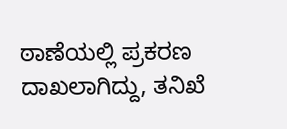ಠಾಣೆಯಲ್ಲಿ ಪ್ರಕರಣ ದಾಖಲಾಗಿದ್ದು, ತನಿಖೆ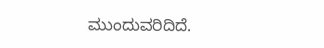ಮುಂದುವರಿದಿದೆ.